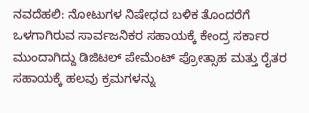ನವದೆಹಲಿ: ನೋಟುಗಳ ನಿಷೇಧದ ಬಳಿಕ ತೊಂದರೆಗೆ ಒಳಗಾಗಿರುವ ಸಾರ್ವಜನಿಕರ ಸಹಾಯಕ್ಕೆ ಕೇಂದ್ರ ಸರ್ಕಾರ ಮುಂದಾಗಿದ್ದು ಡಿಜಿಟಲ್ ಪೇಮೆಂಟ್ ಪ್ರೋತ್ಸಾಹ ಮತ್ತು ರೈತರ ಸಹಾಯಕ್ಕೆ ಹಲವು ಕ್ರಮಗಳನ್ನು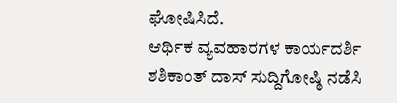ಘೋಷಿಸಿದೆ.
ಆರ್ಥಿಕ ವ್ಯವಹಾರಗಳ ಕಾರ್ಯದರ್ಶಿ ಶಶಿಕಾಂತ್ ದಾಸ್ ಸುದ್ದಿಗೋಷ್ಠಿ ನಡೆಸಿ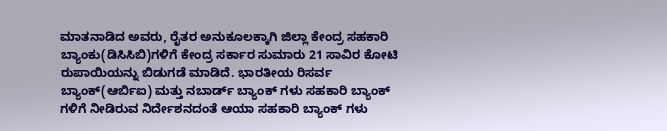ಮಾತನಾಡಿದ ಅವರು, ರೈತರ ಅನುಕೂಲಕ್ಕಾಗಿ ಜಿಲ್ಲಾ ಕೇಂದ್ರ ಸಹಕಾರಿ ಬ್ಯಾಂಕು(ಡಿಸಿಸಿಬಿ)ಗಳಿಗೆ ಕೇಂದ್ರ ಸರ್ಕಾರ ಸುಮಾರು 21 ಸಾವಿರ ಕೋಟಿ ರುಪಾಯಿಯನ್ನು ಬಿಡುಗಡೆ ಮಾಡಿದೆ. ಭಾರತೀಯ ರಿಸರ್ವ ಬ್ಯಾಂಕ್(ಆರ್ಬಿಐ) ಮತ್ತು ನಬಾರ್ಡ್ ಬ್ಯಾಂಕ್ ಗಳು ಸಹಕಾರಿ ಬ್ಯಾಂಕ್ ಗಳಿಗೆ ನೀಡಿರುವ ನಿರ್ದೇಶನದಂತೆ ಆಯಾ ಸಹಕಾರಿ ಬ್ಯಾಂಕ್ ಗಳು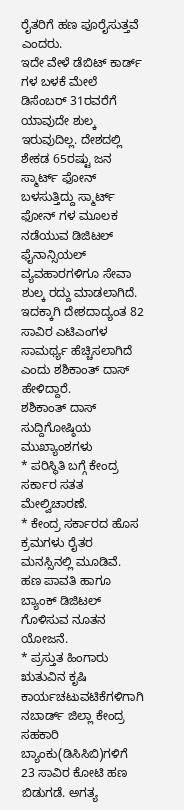ರೈತರಿಗೆ ಹಣ ಪೂರೈಸುತ್ತವೆ ಎಂದರು.
ಇದೇ ವೇಳೆ ಡೆಬಿಟ್ ಕಾರ್ಡ್ ಗಳ ಬಳಕೆ ಮೇಲೆ ಡಿಸೆಂಬರ್ 31ರವರೆಗೆ ಯಾವುದೇ ಶುಲ್ಕ ಇರುವುದಿಲ್ಲ. ದೇಶದಲ್ಲಿ ಶೇಕಡ 65ರಷ್ಟು ಜನ ಸ್ಮಾರ್ಟ್ ಫೋನ್ ಬಳಸುತ್ತಿದ್ದು ಸ್ಮಾರ್ಟ್ ಫೋನ್ ಗಳ ಮೂಲಕ ನಡೆಯುವ ಡಿಜಿಟಲ್ ಫೈನಾನ್ಸಿಯಲ್ ವ್ಯವಹಾರಗಳಿಗೂ ಸೇವಾ ಶುಲ್ಕ ರದ್ದು ಮಾಡಲಾಗಿದೆ. ಇದಕ್ಕಾಗಿ ದೇಶದಾದ್ಯಂತ 82 ಸಾವಿರ ಎಟಿಎಂಗಳ ಸಾಮರ್ಥ್ಯ ಹೆಚ್ಚಿಸಲಾಗಿದೆ ಎಂದು ಶಶಿಕಾಂತ್ ದಾಸ್ ಹೇಳಿದ್ದಾರೆ.
ಶಶಿಕಾಂತ್ ದಾಸ್ ಸುದ್ದಿಗೋಷ್ಠಿಯ ಮುಖ್ಯಾಂಶಗಳು
* ಪರಿಸ್ಥಿತಿ ಬಗ್ಗೆ ಕೇಂದ್ರ ಸರ್ಕಾರ ಸತತ ಮೇಲ್ವಿಚಾರಣೆ.
* ಕೇಂದ್ರ ಸರ್ಕಾರದ ಹೊಸ ಕ್ರಮಗಳು ರೈತರ ಮನಸ್ಸಿನಲ್ಲಿ ಮೂಡಿವೆ. ಹಣ ಪಾವತಿ ಹಾಗೂ ಬ್ಯಾಂಕ್ ಡಿಜಿಟಲ್ ಗೊಳಿಸುವ ನೂತನ ಯೋಜನೆ.
* ಪ್ರಸ್ತುತ ಹಿಂಗಾರು ಋತುವಿನ ಕೃಷಿ ಕಾರ್ಯಚಟುವಟಿಕೆಗಳಿಗಾಗಿ ನಬಾರ್ಡ್ ಜಿಲ್ಲಾ ಕೇಂದ್ರ ಸಹಕಾರಿ ಬ್ಯಾಂಕು(ಡಿಸಿಸಿಬಿ)ಗಳಿಗೆ 23 ಸಾವಿರ ಕೋಟಿ ಹಣ ಬಿಡುಗಡೆ. ಅಗತ್ಯ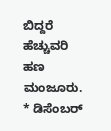ಬಿದ್ದರೆ ಹೆಚ್ಚುವರಿ ಹಣ ಮಂಜೂರು.
* ಡಿಸೆಂಬರ್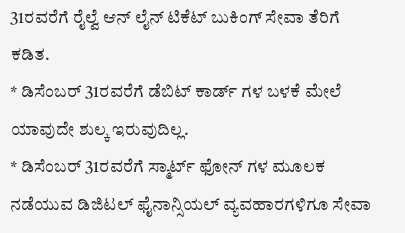31ರವರೆಗೆ ರೈಲ್ವೆ ಆನ್ ಲೈನ್ ಟಿಕೆಟ್ ಬುಕಿಂಗ್ ಸೇವಾ ತೆರಿಗೆ ಕಡಿತ.
* ಡಿಸೆಂಬರ್ 31ರವರೆಗೆ ಡೆಬಿಟ್ ಕಾರ್ಡ್ ಗಳ ಬಳಕೆ ಮೇಲೆ ಯಾವುದೇ ಶುಲ್ಕ ಇರುವುದಿಲ್ಲ.
* ಡಿಸೆಂಬರ್ 31ರವರೆಗೆ ಸ್ಮಾರ್ಟ್ ಫೋನ್ ಗಳ ಮೂಲಕ ನಡೆಯುವ ಡಿಜಿಟಲ್ ಫೈನಾನ್ಸಿಯಲ್ ವ್ಯವಹಾರಗಳಿಗೂ ಸೇವಾ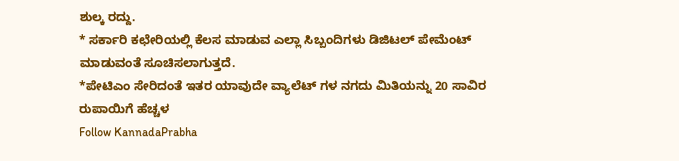ಶುಲ್ಕ ರದ್ದು.
* ಸರ್ಕಾರಿ ಕಛೇರಿಯಲ್ಲಿ ಕೆಲಸ ಮಾಡುವ ಎಲ್ಲಾ ಸಿಬ್ಬಂದಿಗಳು ಡಿಜಿಟಲ್ ಪೇಮೆಂಟ್ ಮಾಡುವಂತೆ ಸೂಚಿಸಲಾಗುತ್ತದೆ.
*ಪೇಟಿಎಂ ಸೇರಿದಂತೆ ಇತರ ಯಾವುದೇ ವ್ಯಾಲೆಟ್ ಗಳ ನಗದು ಮಿತಿಯನ್ನು 20 ಸಾವಿರ ರುಪಾಯಿಗೆ ಹೆಚ್ಚಳ
Follow KannadaPrabha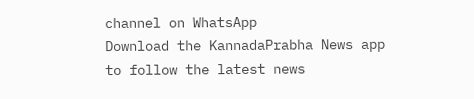channel on WhatsApp
Download the KannadaPrabha News app to follow the latest news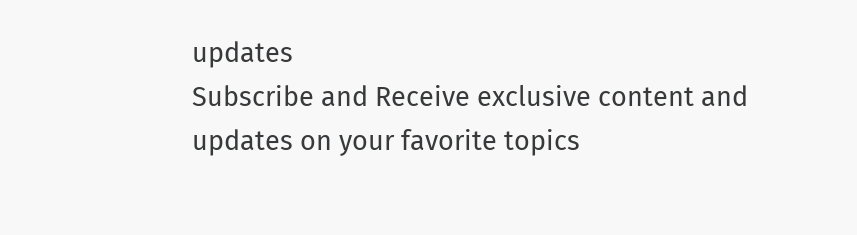updates
Subscribe and Receive exclusive content and updates on your favorite topics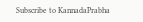Subscribe to KannadaPrabha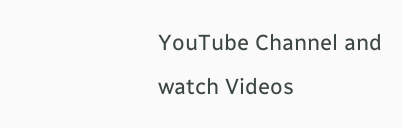YouTube Channel and watch Videos